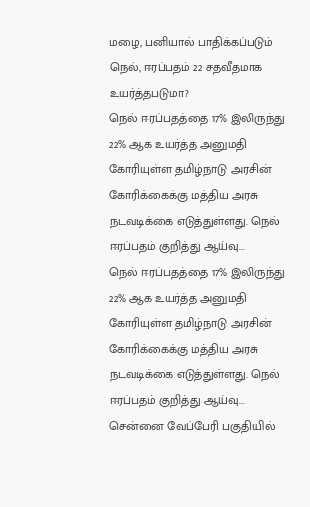மழை, பனியால் பாதிக்கப்படும் நெல், ஈரப்பதம் 22 சதவீதமாக உயர்த்தபடுமா?
நெல் ஈரப்பதத்தை 17% இலிருந்து 22% ஆக உயர்த்த அனுமதி கோரியுள்ள தமிழ்நாடு அரசின் கோரிக்கைக்கு மத்திய அரசு நடவடிக்கை எடுத்துள்ளது. நெல் ஈரப்பதம் குறித்து ஆய்வு...
நெல் ஈரப்பதத்தை 17% இலிருந்து 22% ஆக உயர்த்த அனுமதி கோரியுள்ள தமிழ்நாடு அரசின் கோரிக்கைக்கு மத்திய அரசு நடவடிக்கை எடுத்துள்ளது. நெல் ஈரப்பதம் குறித்து ஆய்வு...
சென்னை வேப்பேரி பகுதியில்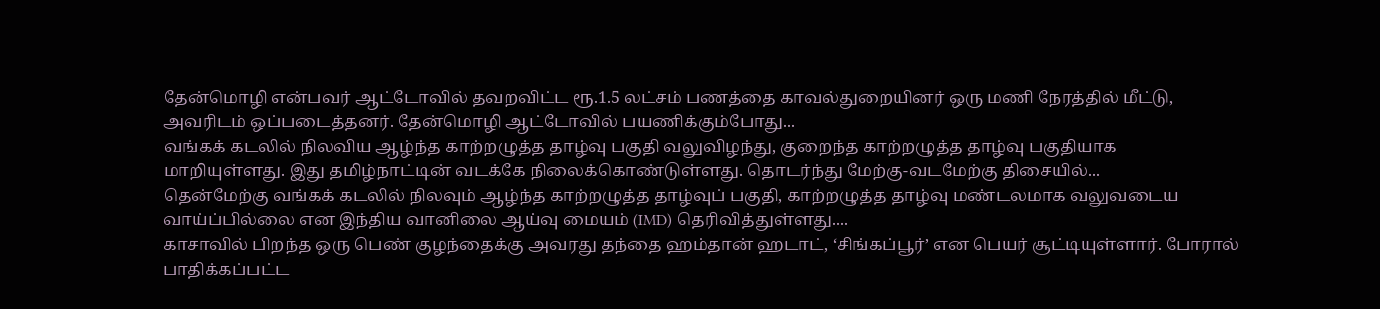தேன்மொழி என்பவர் ஆட்டோவில் தவறவிட்ட ரூ.1.5 லட்சம் பணத்தை காவல்துறையினர் ஒரு மணி நேரத்தில் மீட்டு, அவரிடம் ஒப்படைத்தனர். தேன்மொழி ஆட்டோவில் பயணிக்கும்போது...
வங்கக் கடலில் நிலவிய ஆழ்ந்த காற்றழுத்த தாழ்வு பகுதி வலுவிழந்து, குறைந்த காற்றழுத்த தாழ்வு பகுதியாக மாறியுள்ளது. இது தமிழ்நாட்டின் வடக்கே நிலைக்கொண்டுள்ளது. தொடர்ந்து மேற்கு-வடமேற்கு திசையில்...
தென்மேற்கு வங்கக் கடலில் நிலவும் ஆழ்ந்த காற்றழுத்த தாழ்வுப் பகுதி, காற்றழுத்த தாழ்வு மண்டலமாக வலுவடைய வாய்ப்பில்லை என இந்திய வானிலை ஆய்வு மையம் (IMD) தெரிவித்துள்ளது....
காசாவில் பிறந்த ஒரு பெண் குழந்தைக்கு அவரது தந்தை ஹம்தான் ஹடாட், ‘சிங்கப்பூர்’ என பெயர் சூட்டியுள்ளார். போரால் பாதிக்கப்பட்ட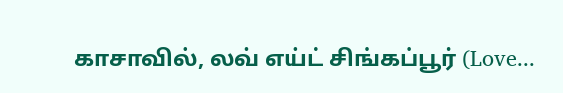காசாவில், லவ் எய்ட் சிங்கப்பூர் (Love...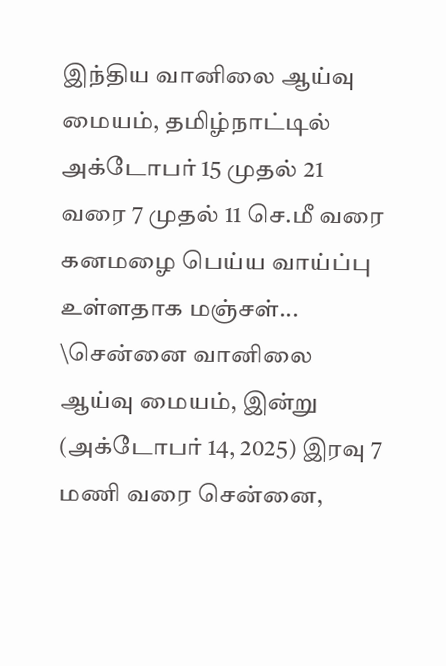இந்திய வானிலை ஆய்வு மையம், தமிழ்நாட்டில் அக்டோபர் 15 முதல் 21 வரை 7 முதல் 11 செ.மீ வரை கனமழை பெய்ய வாய்ப்பு உள்ளதாக மஞ்சள்...
\சென்னை வானிலை ஆய்வு மையம், இன்று (அக்டோபர் 14, 2025) இரவு 7 மணி வரை சென்னை,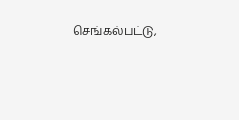செங்கல்பட்டு,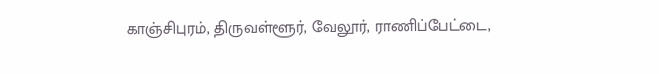காஞ்சிபுரம், திருவள்ளூர், வேலூர், ராணிப்பேட்டை,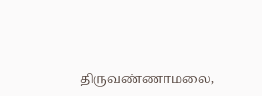திருவண்ணாமலை,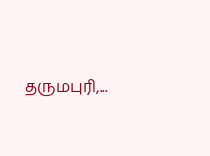தருமபுரி,...